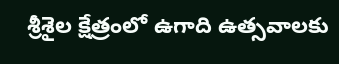శ్రీశైల క్షేత్రంలో ఉగాది ఉత్సవాలకు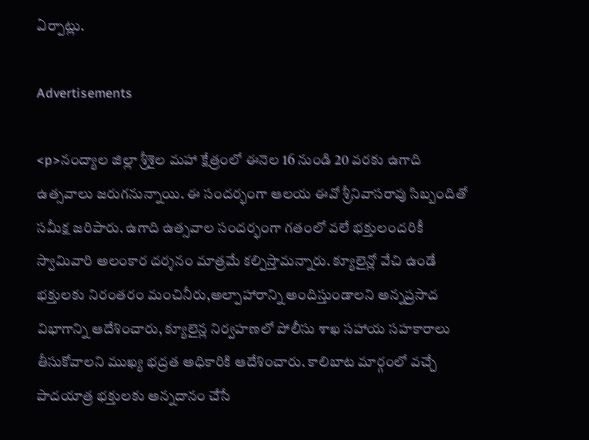ఏర్పాట్లు.

Advertisements

<p>నంద్యాల జిల్లా శ్రీశైల మహా క్షేత్రంలో ఈనెల 16 నుండి 20 వరకు ఉగాది ఉత్సవాలు జరుగనున్నాయి. ఈ సందర్భంగా ఆలయ ఈవో శ్రీనివాసరావు సిబ్బందితో సమీక్ష జరిపారు. ఉగాది ఉత్సవాల సందర్భంగా గతంలో వలే భక్తులందరికీ స్వామివారి అలంకార దర్శనం మాత్రమే కల్పిస్తామన్నారు. క్యూలైన్లో వేచి ఉండే భక్తులకు నిరంతరం మంచినీరు,అల్పాహారాన్ని అందిస్తుండాలని అన్నప్రసాద విభాగాన్ని ఆదేశించారు, క్యూలైన్ల నిర్వహణలో పోలీసు శాఖ సహాయ సహకారాలు తీసుకోవాలని ముఖ్య భద్రత అధికారికి ఆదేశించారు. కాలిబాట మార్గంలో వచ్చే పాదయాత్ర భక్తులకు అన్నదానం చేసే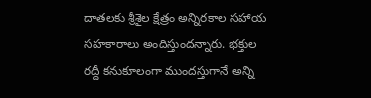దాతలకు శ్రీశైల క్షేత్రం అన్నిరకాల సహాయ సహకారాలు అందిస్తుందన్నారు. భక్తుల రద్దీ కనుకూలంగా ముందస్తుగానే అన్ని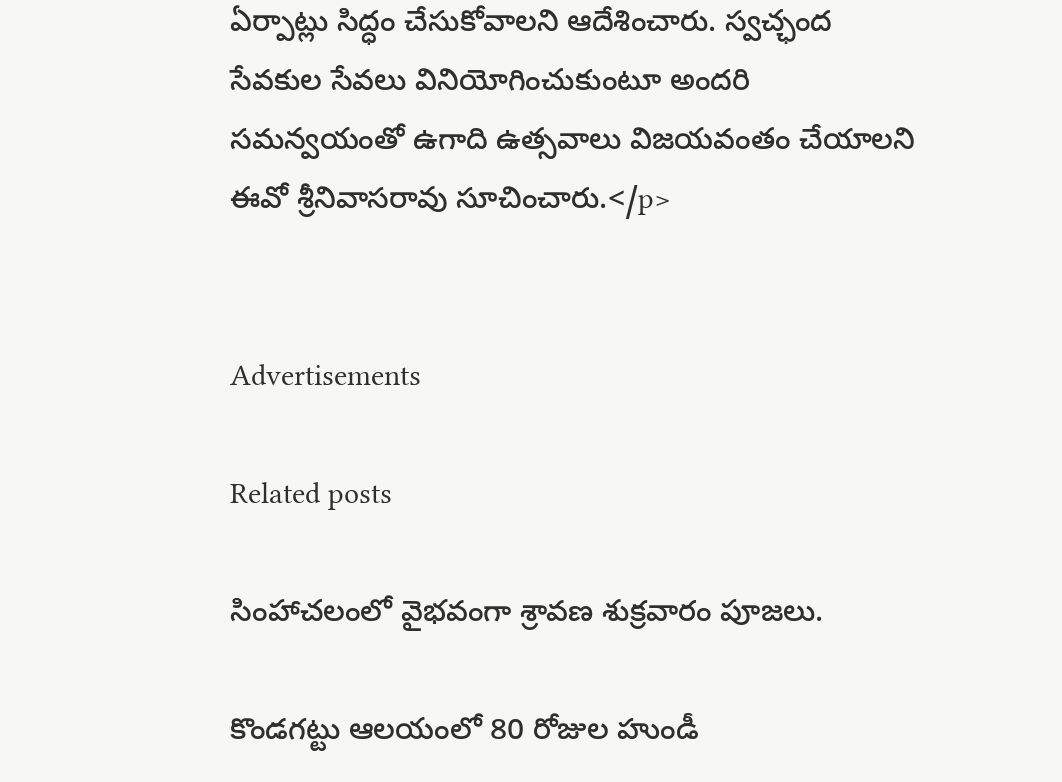ఏర్పాట్లు సిద్ధం చేసుకోవాలని ఆదేశించారు. స్వచ్ఛంద సేవకుల సేవలు వినియోగించుకుంటూ అందరి సమన్వయంతో ఉగాది ఉత్సవాలు విజయవంతం చేయాలని ఈవో శ్రీనివాసరావు సూచించారు.</p>


Advertisements

Related posts

సింహాచలంలో వైభవంగా శ్రావణ శుక్రవారం పూజలు.

కొండగట్టు ఆలయంలో 80 రోజుల హుండీ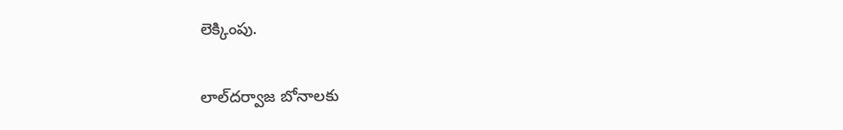లెక్కింపు.

లాల్‌దర్వాజ బోనాలకు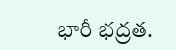భారీ భద్రత.